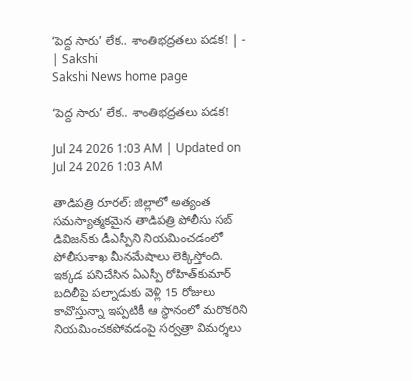‘పెద్ద సారు’ లేక.. శాంతిభద్రతలు పడక! | - | Sakshi
Sakshi News home page

‘పెద్ద సారు’ లేక.. శాంతిభద్రతలు పడక!

Jul 24 2026 1:03 AM | Updated on Jul 24 2026 1:03 AM

తాడిపత్రి రూరల్‌: జిల్లాలో అత్యంత సమస్యాత్మకమైన తాడిపత్రి పోలీసు సబ్‌ డివిజన్‌కు డీఎస్పీని నియమించడంలో పోలీసుశాఖ మీనమేషాలు లెక్కిస్తోంది. ఇక్కడ పనిచేసిన ఏఎస్పీ రోహిత్‌కుమార్‌ బదిలీపై పల్నాడుకు వెళ్లి 15 రోజులు కావొస్తున్నా ఇప్పటికీ ఆ స్థానంలో మరొకరిని నియమించకపోవడంపై సర్వత్రా విమర్శలు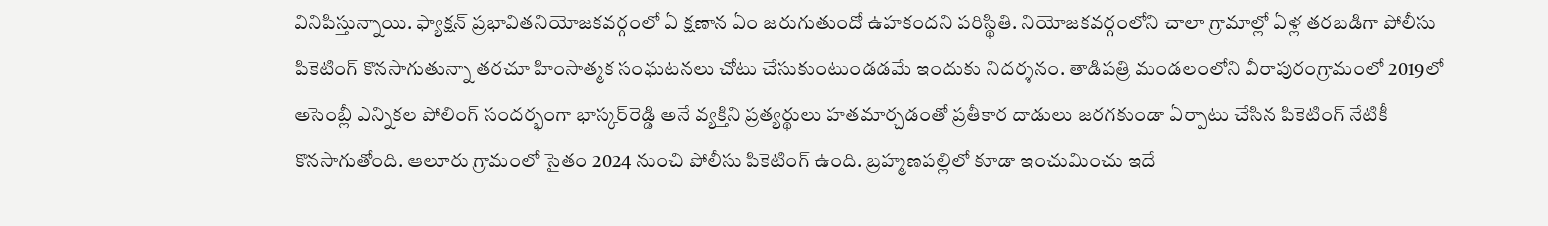వినిపిస్తున్నాయి. ఫ్యాక్షన్‌ ప్రభావితనియోజకవర్గంలో ఏ క్షణాన ఏం జరుగుతుందో ఉహకందని పరిస్థితి. నియోజకవర్గంలోని చాలా గ్రామాల్లో ఏళ్ల తరబడిగా పోలీసు పికెటింగ్‌ కొనసాగుతున్నా తరచూ హింసాత్మక సంఘటనలు చోటు చేసుకుంటుండడమే ఇందుకు నిదర్శనం. తాడిపత్రి మండలంలోని వీరాపురంగ్రామంలో 2019లో అసెంబ్లీ ఎన్నికల పోలింగ్‌ సందర్భంగా భాస్కర్‌రెడ్డి అనే వ్యక్తిని ప్రత్యర్థులు హతమార్చడంతో ప్రతీకార దాడులు జరగకుండా ఏర్పాటు చేసిన పికెటింగ్‌ నేటికీ కొనసాగుతోంది. ఆలూరు గ్రామంలో సైతం 2024 నుంచి పోలీసు పికెటింగ్‌ ఉంది. బ్రహ్మణపల్లిలో కూడా ఇంచుమించు ఇదే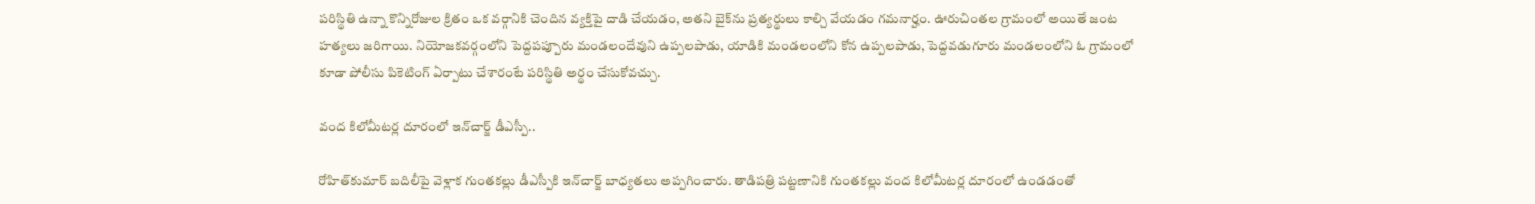పరిస్థితి ఉన్నా కొన్నిరోజుల క్రితం ఒక వర్గానికి చెందిన వ్యక్తిపై దాడి చేయడం, అతని బైక్‌ను ప్రత్యర్థులు కాల్చి వేయడం గమనార్హం. ఊరుచింతల గ్రామంలో అయితే జంట హత్యలు జరిగాయి. నియోజకవర్గంలోని పెద్దపప్పూరు మండలందేవుని ఉప్పలపాడు, యాడికి మండలంలోని కోన ఉప్పలపాడు, పెద్దవడుగూరు మండలంలోని ఓ గ్రామంలో కూడా పోలీసు పికెటింగ్‌ ఏర్పాటు చేశారంటే పరిస్థితి అర్థం చేసుకోవచ్చు.

వంద కిలోమీటర్ల దూరంలో ఇన్‌చార్జ్‌ డీఎస్పీ..

రోహిత్‌కుమార్‌ బదిలీపై వెళ్లాక గుంతకల్లు డీఎస్పీకి ఇన్‌చార్జ్‌ బాధ్యతలు అప్పగించారు. తాడిపత్రి పట్టణానికి గుంతకల్లు వంద కిలోమీటర్ల దూరంలో ఉండడంతో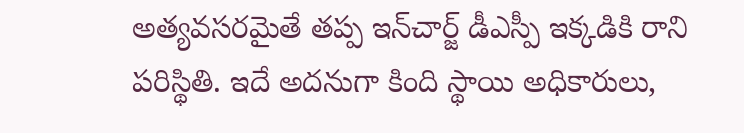అత్యవసరమైతే తప్ప ఇన్‌చార్జ్‌ డీఎస్పీ ఇక్కడికి రాని పరిస్థితి. ఇదే అదనుగా కింది స్థాయి అధికారులు,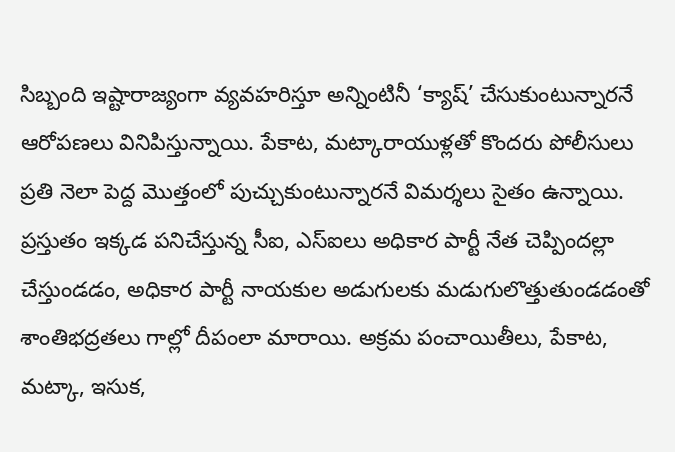సిబ్బంది ఇష్టారాజ్యంగా వ్యవహరిస్తూ అన్నింటినీ ‘క్యాష్‌’ చేసుకుంటున్నారనే ఆరోపణలు వినిపిస్తున్నాయి. పేకాట, మట్కారాయుళ్లతో కొందరు పోలీసులు ప్రతి నెలా పెద్ద మొత్తంలో పుచ్చుకుంటున్నారనే విమర్శలు సైతం ఉన్నాయి. ప్రస్తుతం ఇక్కడ పనిచేస్తున్న సీఐ, ఎస్‌ఐలు అధికార పార్టీ నేత చెప్పిందల్లా చేస్తుండడం, అధికార పార్టీ నాయకుల అడుగులకు మడుగులొత్తుతుండడంతో శాంతిభద్రతలు గాల్లో దీపంలా మారాయి. అక్రమ పంచాయితీలు, పేకాట, మట్కా, ఇసుక,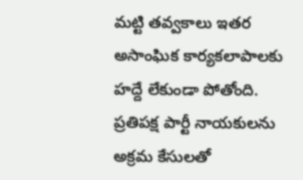మట్టి తవ్వకాలు ఇతర అసాంఘిక కార్యకలాపాలకు హద్దే లేకుండా పోతోంది. ప్రతిపక్ష పార్టీ నాయకులను అక్రమ కేసులతో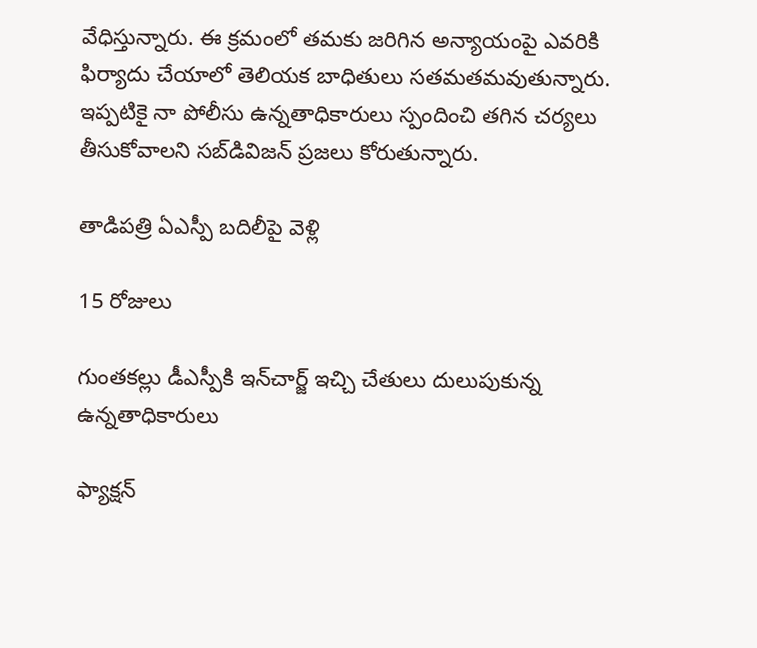వేధిస్తున్నారు. ఈ క్రమంలో తమకు జరిగిన అన్యాయంపై ఎవరికి ఫిర్యాదు చేయాలో తెలియక బాధితులు సతమతమవుతున్నారు. ఇప్పటికై నా పోలీసు ఉన్నతాధికారులు స్పందించి తగిన చర్యలు తీసుకోవాలని సబ్‌డివిజన్‌ ప్రజలు కోరుతున్నారు.

తాడిపత్రి ఏఎస్పీ బదిలీపై వెళ్లి

15 రోజులు

గుంతకల్లు డీఎస్పీకి ఇన్‌చార్జ్‌ ఇచ్చి చేతులు దులుపుకున్న ఉన్నతాధికారులు

ఫ్యాక్షన్‌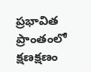ప్రభావిత ప్రాంతంలో క్షణక్షణం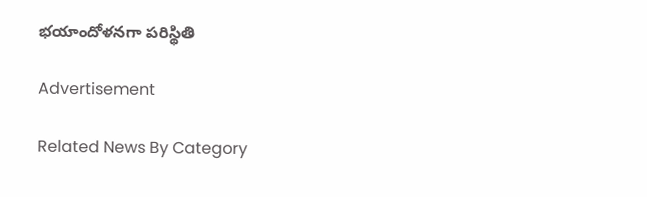భయాందోళనగా పరిస్థితి

Advertisement

Related News By Category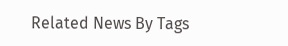Related News By Tags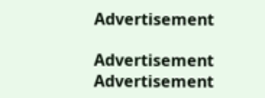Advertisement

Advertisement
Advertisement